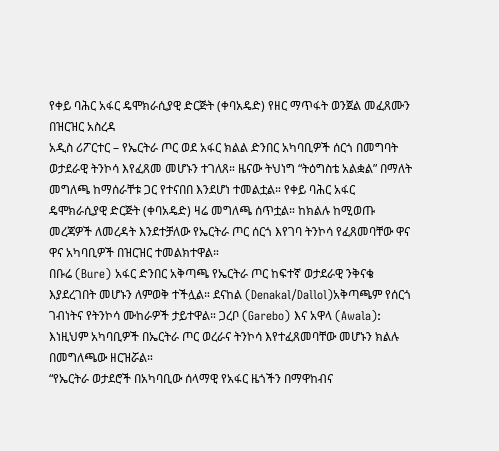የቀይ ባሕር አፋር ዴሞክራሲያዊ ድርጅት (ቀባአዴድ) የዘር ማጥፋት ወንጀል መፈጸሙን በዝርዝር አስረዳ
አዲስ ሪፖርተር – የኤርትራ ጦር ወደ አፋር ክልል ድንበር አካባቢዎች ሰርጎ በመግባት ወታደራዊ ትንኮሳ እየፈጸመ መሆኑን ተገለጸ። ዜናው ትህነግ “ትዕግስቴ አልቋል” በማለት መግለጫ ከማሰራቸቱ ጋር የተናበበ እንደሆነ ተመልቷል። የቀይ ባሕር አፋር ዴሞክራሲያዊ ድርጅት (ቀባአዴድ) ዛሬ መግለጫ ሰጥቷል። ከክልሉ ከሚወጡ መረጃዎች ለመረዳት እንደተቻለው የኤርትራ ጦር ሰርጎ እየገባ ትንኮሳ የፈጸመባቸው ዋና ዋና አካባቢዎች በዝርዝር ተመልክተዋል።
በቡሬ (Bure) አፋር ድንበር አቅጣጫ የኤርትራ ጦር ከፍተኛ ወታደራዊ ንቅናቄ እያደረገበት መሆኑን ለምወቅ ተችሏል። ደናከል (Denakal/Dallol)አቅጣጫም የሰርጎ ገብነትና የትንኮሳ ሙከራዎች ታይተዋል። ጋረቦ (Garebo) እና አዋላ (Awala): እነዚህም አካባቢዎች በኤርትራ ጦር ወረራና ትንኮሳ እየተፈጸመባቸው መሆኑን ክልሉ በመግለጫው ዘርዝሯል።
“የኤርትራ ወታደሮች በአካባቢው ሰላማዊ የአፋር ዜጎችን በማዋከብና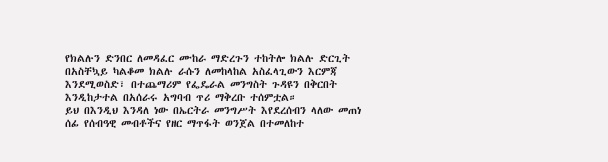የክልሉን ድንበር ለመዳፈር ሙከራ ማድረጉን ተከትሎ ክልሉ ድርጊት በአስቸኳይ ካልቆመ ክልሉ ራሱን ለመከላከል አስፈላጊውን እርምጃ እንደሚወስድ፣ በተጨማሪም የፌዴራል መንግስት ጉዳዩን በቅርበት እንዲከታተል በአሰራሩ አግባብ ጥሪ ማቅረቡ ተሰምቷል።
ይህ በእንዲህ እንዳለ ነው በኤርትራ መንግሥት እየደረሰብን ላለው መጠነ ሰፊ የሰብዓዊ መብቶችና የዘር ማጥፋት ወንጀል በተመለከተ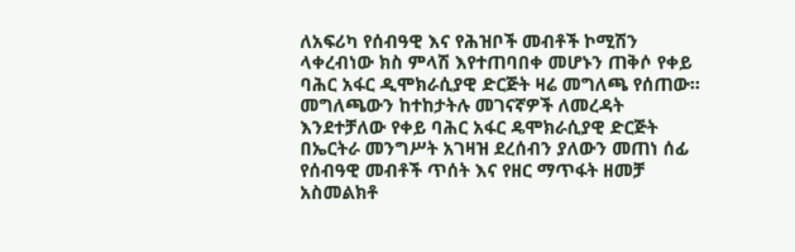ለአፍሪካ የሰብዓዊ እና የሕዝቦች መብቶች ኮሚሽን ላቀረብነው ክስ ምላሽ እየተጠባበቀ መሆኑን ጠቅሶ የቀይ ባሕር አፋር ዲሞክራሲያዊ ድርጅት ዛሬ መግለጫ የሰጠው።
መግለጫውን ከተከታትሉ መገናኛዎች ለመረዳት እንደተቻለው የቀይ ባሕር አፋር ዴሞክራሲያዊ ድርጅት በኤርትራ መንግሥት አገዛዝ ደረሰብን ያለውን መጠነ ሰፊ የሰብዓዊ መብቶች ጥሰት እና የዘር ማጥፋት ዘመቻ አስመልክቶ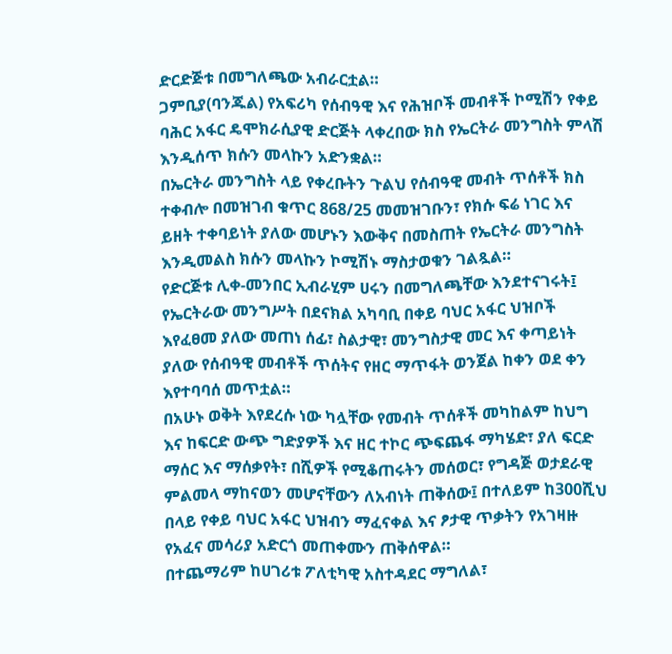ድርድጅቱ በመግለጫው አብራርቷል።
ጋምቢያ(ባንጁል) የአፍሪካ የሰብዓዊ እና የሕዝቦች መብቶች ኮሚሽን የቀይ ባሕር አፋር ዴሞክራሲያዊ ድርጅት ላቀረበው ክስ የኤርትራ መንግስት ምላሽ እንዲሰጥ ክሱን መላኩን አድንቋል።
በኤርትራ መንግስት ላይ የቀረቡትን ጉልህ የሰብዓዊ መብት ጥሰቶች ክስ ተቀብሎ በመዝገብ ቁጥር 868/25 መመዝገቡን፣ የክሱ ፍሬ ነገር እና ይዘት ተቀባይነት ያለው መሆኑን እውቅና በመስጠት የኤርትራ መንግስት እንዲመልስ ክሱን መላኩን ኮሚሽኑ ማስታወቁን ገልጿል።
የድርጅቱ ሊቀ-መንበር ኢብራሂም ሀሩን በመግለጫቸው እንደተናገሩት፤ የኤርትራው መንግሥት በደናክል አካባቢ በቀይ ባህር አፋር ህዝቦች እየፈፀመ ያለው መጠነ ሰፊ፣ ስልታዊ፣ መንግስታዊ መር እና ቀጣይነት ያለው የሰብዓዊ መብቶች ጥሰትና የዘር ማጥፋት ወንጀል ከቀን ወደ ቀን እየተባባሰ መጥቷል።
በአሁኑ ወቅት እየደረሱ ነው ካሏቸው የመብት ጥሰቶች መካከልም ከህግ እና ከፍርድ ውጭ ግድያዎች እና ዘር ተኮር ጭፍጨፋ ማካሄድ፣ ያለ ፍርድ ማሰር እና ማሰቃየት፣ በሺዎች የሚቆጠሩትን መሰወር፣ የግዳጅ ወታደራዊ ምልመላ ማከናወን መሆናቸውን ለአብነት ጠቅሰው፤ በተለይም ከ300ሺህ በላይ የቀይ ባህር አፋር ህዝብን ማፈናቀል እና ፆታዊ ጥቃትን የአገዛዙ የአፈና መሳሪያ አድርጎ መጠቀሙን ጠቅሰዋል።
በተጨማሪም ከሀገሪቱ ፖለቲካዊ አስተዳደር ማግለል፣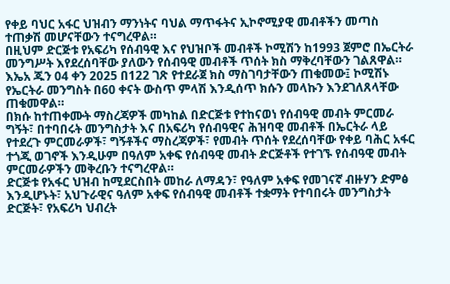የቀይ ባህር አፋር ህዝብን ማንነትና ባህል ማጥፋትና ኢኮኖሚያዊ መብቶችን መጣስ ተጠቃሽ መሆናቸውን ተናግረዋል።
በዚህም ድርጅቱ የአፍሪካ የሰብዓዊ እና የህዝቦች መብቶች ኮሚሽን ከ1993 ጀምሮ በኤርትራ መንግሥት እየደረሰባቸው ያለውን የሰብዓዊ መብቶች ጥሰት ክስ ማቅረባቸውን ገልጸዋል።
እኤአ ጁን 04 ቀን 2025 በ122 ገጽ የተደራጀ ክስ ማስገባታቸውን ጠቁመው፤ ኮሚሽኑ የኤርትራ መንግስት በ60 ቀናት ውስጥ ምላሽ እንዲሰጥ ክሱን መላኩን እንደገለጸላቸው ጠቁመዋል።
በክሱ ከተጠቀሙት ማስረጃዎች መካከል በድርጅቱ የተከናወነ የሰብዓዊ መብት ምርመራ ግኝት፣ በተባበሩት መንግስታት እና በአፍሪካ የሰብዓዊና ሕዝባዊ መብቶች በኤርትራ ላይ የተደረጉ ምርመራዎች፣ ግኝቶችና ማስረጃዎች፣ የመብት ጥሰት የደረሰባቸው የቀይ ባሕር አፋር ተጎጂ ወገኖች እንዲሁም በዓለም አቀፍ የሰብዓዊ መብት ድርጅቶች የተገኙ የሰብዓዊ መብት ምርመራዎችን መቅረቡን ተናግረዋል።
ድርጅቱ የአፋር ህዝብ ከሚደርስበት መከራ ለማዳን፣ የዓለም አቀፍ የመገናኛ ብዙሃን ድምፅ እንዲሆኑት፣ አህጉራዊና ዓለም አቀፍ የሰብዓዊ መብቶች ተቋማት የተባበሩት መንግስታት ድርጅት፣ የአፍሪካ ህብረት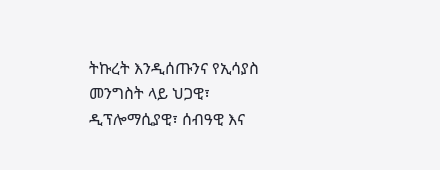ትኩረት እንዲሰጡንና የኢሳያስ መንግስት ላይ ህጋዊ፣ ዲፕሎማሲያዊ፣ ሰብዓዊ እና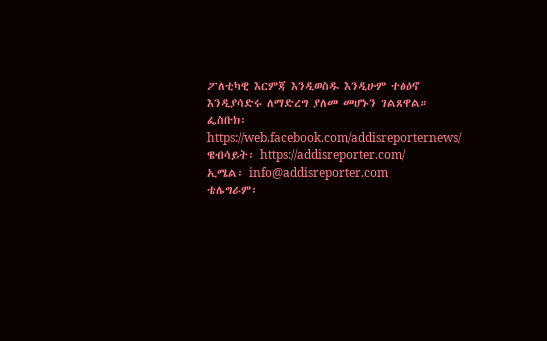ፖለቲካዊ እርምጃ እንዲወስዱ እንዲሁም ተፅዕኖ እንዲያሳድሩ ለማድረግ ያለመ መሆኑን ገልጸዋል።
ፌስቡክ፡ https://web.facebook.com/addisreporternews/
ዌብሳይት፡ https://addisreporter.com/
ኢሜል፡ info@addisreporter.com
ቴሌግራም፡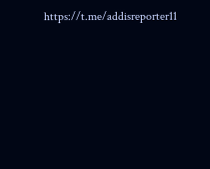https://t.me/addisreporter11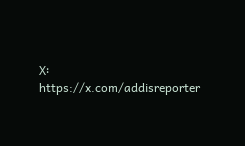X፡ https://x.com/addisreporter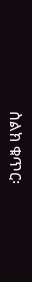ስልክ ቁጥር፡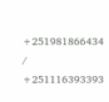+251981866434 / +251116393393